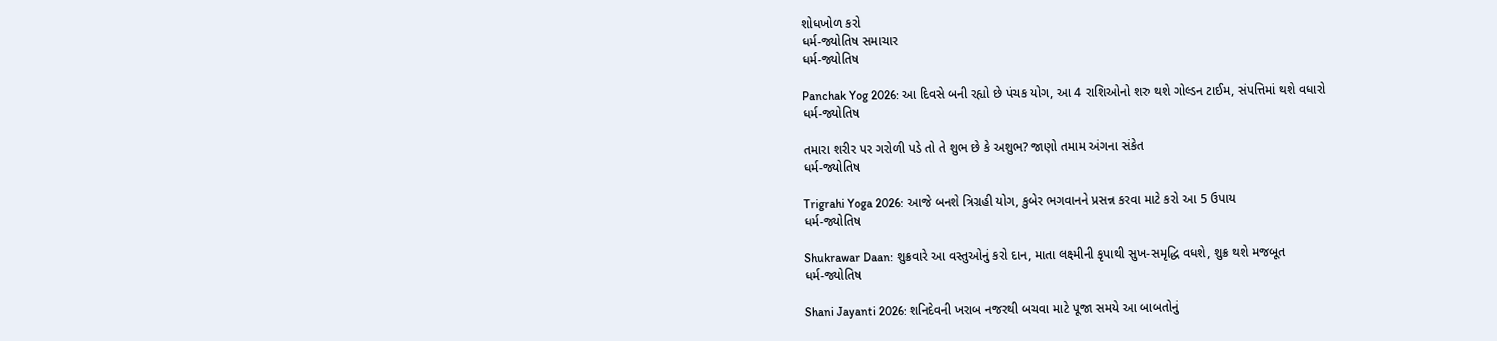શોધખોળ કરો
ધર્મ-જ્યોતિષ સમાચાર
ધર્મ-જ્યોતિષ

Panchak Yog 2026: આ દિવસે બની રહ્યો છે પંચક યોગ, આ 4 રાશિઓનો શરુ થશે ગોલ્ડન ટાઈમ, સંપત્તિમાં થશે વધારો
ધર્મ-જ્યોતિષ

તમારા શરીર પર ગરોળી પડે તો તે શુભ છે કે અશુભ? જાણો તમામ અંગના સંકેત
ધર્મ-જ્યોતિષ

Trigrahi Yoga 2026: આજે બનશે ત્રિગ્રહી યોગ, કુબેર ભગવાનને પ્રસન્ન કરવા માટે કરો આ 5 ઉપાય
ધર્મ-જ્યોતિષ

Shukrawar Daan: શુક્રવારે આ વસ્તુઓનું કરો દાન, માતા લક્ષ્મીની કૃપાથી સુખ-સમૃદ્ધિ વધશે, શુક્ર થશે મજબૂત
ધર્મ-જ્યોતિષ

Shani Jayanti 2026: શનિદેવની ખરાબ નજરથી બચવા માટે પૂજા સમયે આ બાબતોનું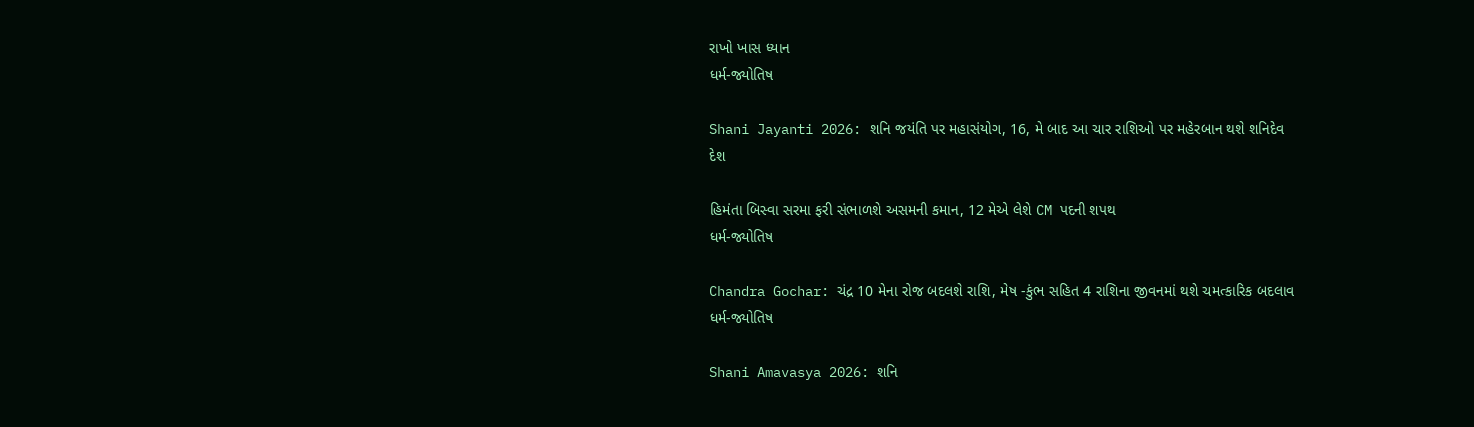રાખો ખાસ ધ્યાન
ધર્મ-જ્યોતિષ

Shani Jayanti 2026: શનિ જયંતિ પર મહાસંયોગ, 16, મે બાદ આ ચાર રાશિઓ પર મહેરબાન થશે શનિદેવ
દેશ

હિમંતા બિસ્વા સરમા ફરી સંભાળશે અસમની કમાન, 12 મેએ લેશે CM પદની શપથ
ધર્મ-જ્યોતિષ

Chandra Gochar: ચંદ્ર 10 મેના રોજ બદલશે રાશિ, મેષ -કુંભ સહિત 4 રાશિના જીવનમાં થશે ચમત્કારિક બદલાવ
ધર્મ-જ્યોતિષ

Shani Amavasya 2026: શનિ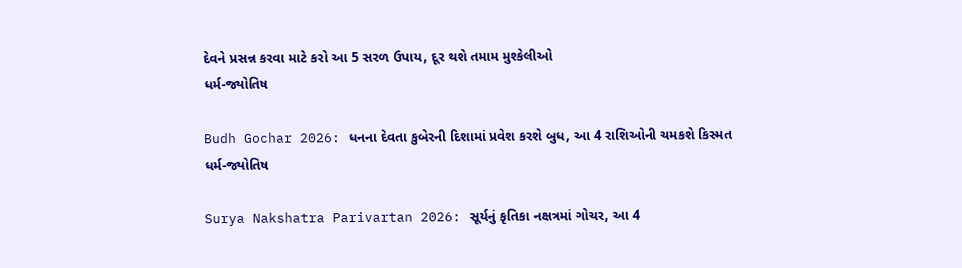દેવને પ્રસન્ન કરવા માટે કરો આ 5 સરળ ઉપાય, દૂર થશે તમામ મુશ્કેલીઓ
ધર્મ-જ્યોતિષ

Budh Gochar 2026: ધનના દેવતા કુબેરની દિશામાં પ્રવેશ કરશે બુધ, આ 4 રાશિઓની ચમકશે કિસ્મત
ધર્મ-જ્યોતિષ

Surya Nakshatra Parivartan 2026: સૂર્યનું કૃતિકા નક્ષત્રમાં ગોચર, આ 4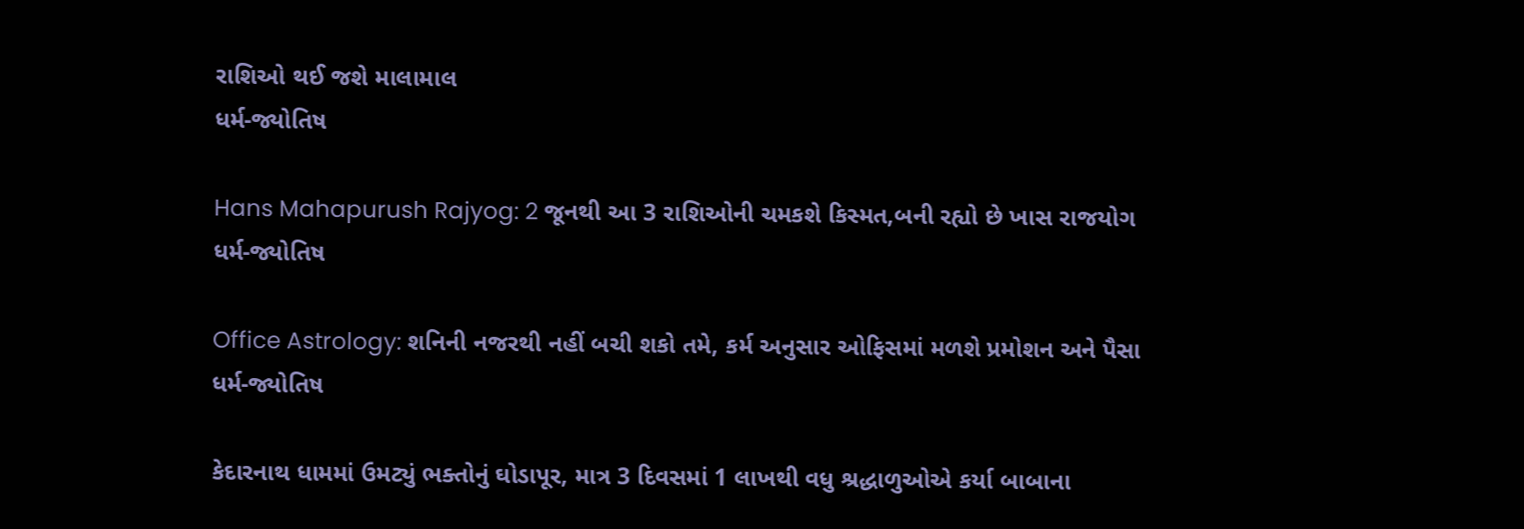રાશિઓ થઈ જશે માલામાલ
ધર્મ-જ્યોતિષ

Hans Mahapurush Rajyog: 2 જૂનથી આ 3 રાશિઓની ચમકશે કિસ્મત,બની રહ્યો છે ખાસ રાજયોગ
ધર્મ-જ્યોતિષ

Office Astrology: શનિની નજરથી નહીં બચી શકો તમે, કર્મ અનુસાર ઓફિસમાં મળશે પ્રમોશન અને પૈસા
ધર્મ-જ્યોતિષ

કેદારનાથ ધામમાં ઉમટ્યું ભક્તોનું ઘોડાપૂર, માત્ર 3 દિવસમાં 1 લાખથી વધુ શ્રદ્ધાળુઓએ કર્યા બાબાના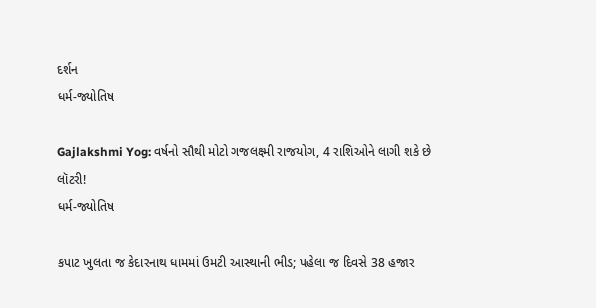દર્શન
ધર્મ-જ્યોતિષ

Gajlakshmi Yog: વર્ષનો સૌથી મોટો ગજલક્ષ્મી રાજયોગ, 4 રાશિઓને લાગી શકે છે લૉટરી!
ધર્મ-જ્યોતિષ

કપાટ ખુલતા જ કેદારનાથ ધામમાં ઉમટી આસ્થાની ભીડ; પહેલા જ દિવસે 38 હજાર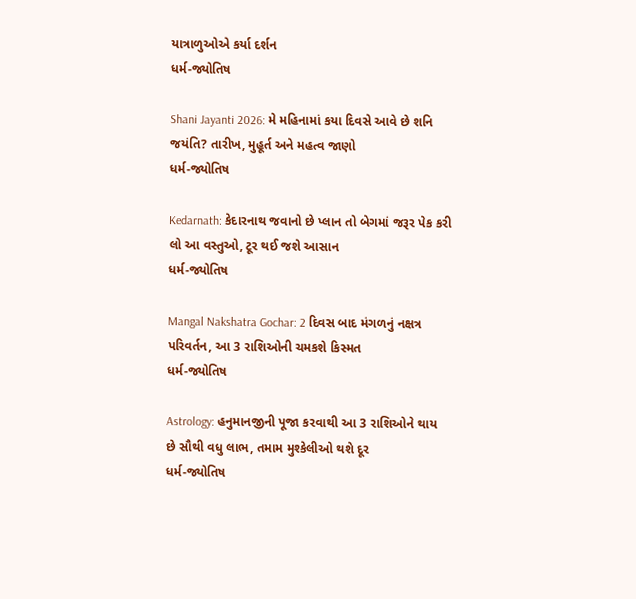યાત્રાળુઓએ કર્યા દર્શન
ધર્મ-જ્યોતિષ

Shani Jayanti 2026: મે મહિનામાં કયા દિવસે આવે છે શનિ જયંતિ? તારીખ, મુહૂર્ત અને મહત્વ જાણો
ધર્મ-જ્યોતિષ

Kedarnath: કેદારનાથ જવાનો છે પ્લાન તો બેગમાં જરૂર પેક કરી લો આ વસ્તુઓ, ટૂર થઈ જશે આસાન
ધર્મ-જ્યોતિષ

Mangal Nakshatra Gochar: 2 દિવસ બાદ મંગળનું નક્ષત્ર પરિવર્તન, આ 3 રાશિઓની ચમકશે કિસ્મત
ધર્મ-જ્યોતિષ

Astrology: હનુમાનજીની પૂજા કરવાથી આ 3 રાશિઓને થાય છે સૌથી વધુ લાભ, તમામ મુશ્કેલીઓ થશે દૂર
ધર્મ-જ્યોતિષ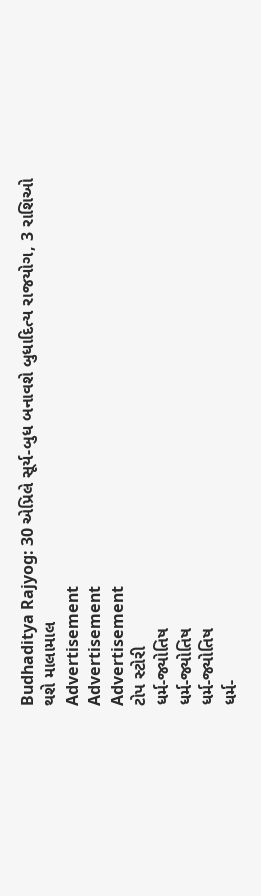Budhaditya Rajyog: 30 એપ્રિલે સૂર્ય-બુધ બનાવશે બુધાદિત્ય રાજયોગ, 3 રાશિઓ થશે માલામાલ
Advertisement
Advertisement
Advertisement
ટોપ સ્ટોરી
ધર્મ-જ્યોતિષ
ધર્મ-જ્યોતિષ
ધર્મ-જ્યોતિષ
ધર્મ-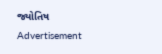જ્યોતિષ
Advertisement